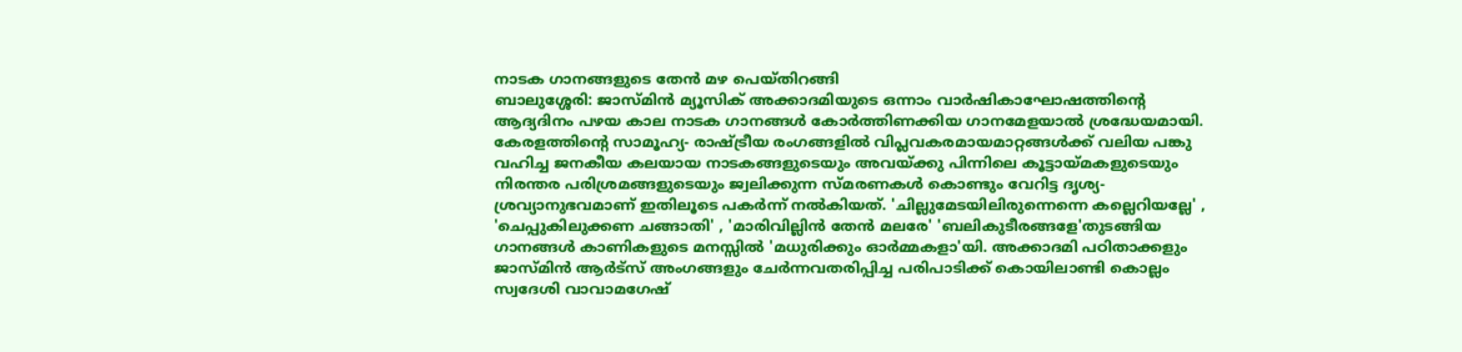നാടക ഗാനങ്ങളുടെ തേൻ മഴ പെയ്തിറങ്ങി
ബാലുശ്ശേരി: ജാസ്മിൻ മ്യൂസിക് അക്കാദമിയുടെ ഒന്നാം വാർഷികാഘോഷത്തിൻ്റെ ആദ്യദിനം പഴയ കാല നാടക ഗാനങ്ങൾ കോർത്തിണക്കിയ ഗാനമേളയാൽ ശ്രദ്ധേയമായി. കേരളത്തിൻ്റെ സാമൂഹ്യ- രാഷ്ട്രീയ രംഗങ്ങളിൽ വിപ്ലവകരമായമാറ്റങ്ങൾക്ക് വലിയ പങ്കു വഹിച്ച ജനകീയ കലയായ നാടകങ്ങളുടെയും അവയ്ക്കു പിന്നിലെ കൂട്ടായ്മകളുടെയും നിരന്തര പരിശ്രമങ്ങളുടെയും ജ്വലിക്കുന്ന സ്മരണകൾ കൊണ്ടും വേറിട്ട ദൃശ്യ- ശ്രവ്യാനുഭവമാണ് ഇതിലൂടെ പകർന്ന് നൽകിയത്. 'ചില്ലുമേടയിലിരുന്നെന്നെ കല്ലെറിയല്ലേ' , 'ചെപ്പുകിലുക്കണ ചങ്ങാതി' , 'മാരിവില്ലിൻ തേൻ മലരേ' 'ബലികുടീരങ്ങളേ'തുടങ്ങിയ ഗാനങ്ങൾ കാണികളുടെ മനസ്സിൽ 'മധുരിക്കും ഓർമ്മകളാ'യി. അക്കാദമി പഠിതാക്കളും ജാസ്മിൻ ആർട്സ് അംഗങ്ങളും ചേർന്നവതരിപ്പിച്ച പരിപാടിക്ക് കൊയിലാണ്ടി കൊല്ലം സ്വദേശി വാവാമഗേഷ്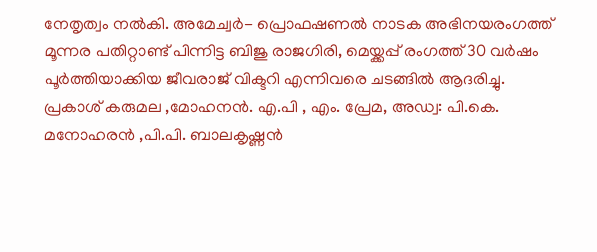നേതൃത്വം നൽകി. അമേച്വർ- പ്രൊഫഷണൽ നാടക അഭിനയരംഗത്ത് മൂന്നര പതിറ്റാണ്ട് പിന്നിട്ട ബിജു രാജഗിരി, മെയ്ക്കപ്പ് രംഗത്ത് 30 വർഷം പൂർത്തിയാക്കിയ ജീവരാജ് വിക്ടറി എന്നിവരെ ചടങ്ങിൽ ആദരിച്ചു. പ്രകാശ് കരുമല ,മോഹനൻ. എ.പി , എം. പ്രേമ, അഡ്വ: പി.കെ. മനോഹരൻ ,പി.പി. ബാലകൃഷ്ണൻ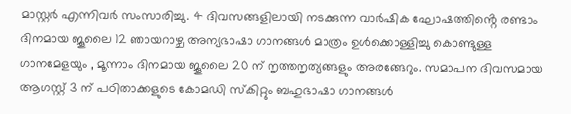മാസ്റ്റർ എന്നിവർ സംസാരിച്ചു. 4 ദിവസങ്ങളിലായി നടക്കുന്ന വാർഷിക ഘോഷത്തിൻ്റെ രണ്ടാം ദിനമായ ജൂലൈ 12 ഞായറാഴ്ച അന്യഭാഷാ ഗാനങ്ങൾ മാത്രം ഉൾക്കൊള്ളിച്ചു കൊണ്ടുള്ള ഗാനമേളയും , മൂന്നാം ദിനമായ ജൂലൈ 20 ന് നൃത്തനൃത്യങ്ങളും അരങ്ങേറും. സമാപന ദിവസമായ ആഗസ്റ്റ് 3 ന് പഠിതാക്കളുടെ കോമഡി സ്കിറ്റും ബഹുഭാഷാ ഗാനങ്ങൾ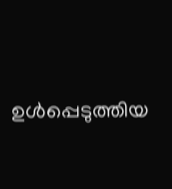ഉൾപ്പെടുത്തിയ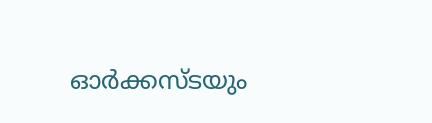ഓർക്കസ്ടയും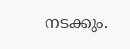നടക്കും.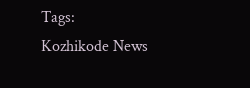Tags:
Kozhikode News